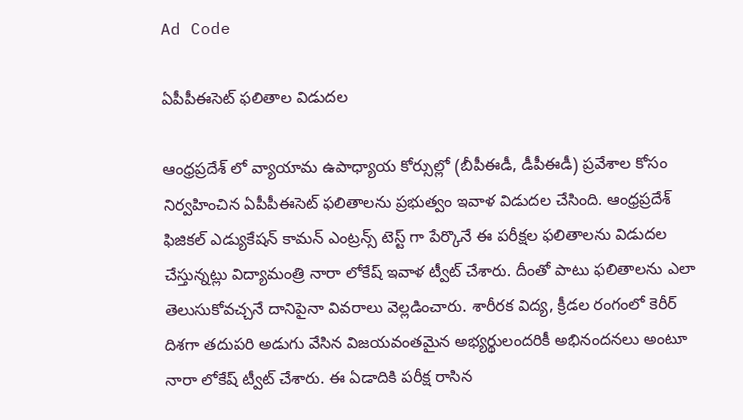Ad Code

ఏపీపీఈసెట్ ఫలితాల విడుదల

ఆంధ్రప్రదేశ్ లో వ్యాయామ ఉపాధ్యాయ కోర్సుల్లో (బీపీఈడీ, డీపీఈడీ) ప్రవేశాల కోసం నిర్వహించిన ఏపీపీఈసెట్ ఫలితాలను ప్రభుత్వం ఇవాళ విడుదల చేసింది. ఆంధ్రప్రదేశ్ ఫిజికల్ ఎడ్యుకేషన్ కామన్ ఎంట్రన్స్ టెస్ట్ గా పేర్కొనే ఈ పరీక్షల ఫలితాలను విడుదల చేస్తున్నట్లు విద్యామంత్రి నారా లోకేష్ ఇవాళ ట్వీట్ చేశారు. దీంతో పాటు ఫలితాలను ఎలా తెలుసుకోవచ్చనే దానిపైనా వివరాలు వెల్లడించారు. శారీరక విద్య, క్రీడల రంగంలో కెరీర్ దిశగా తదుపరి అడుగు వేసిన విజయవంతమైన అభ్యర్థులందరికీ అభినందనలు అంటూ నారా లోకేష్ ట్వీట్ చేశారు. ఈ ఏడాదికి పరీక్ష రాసిన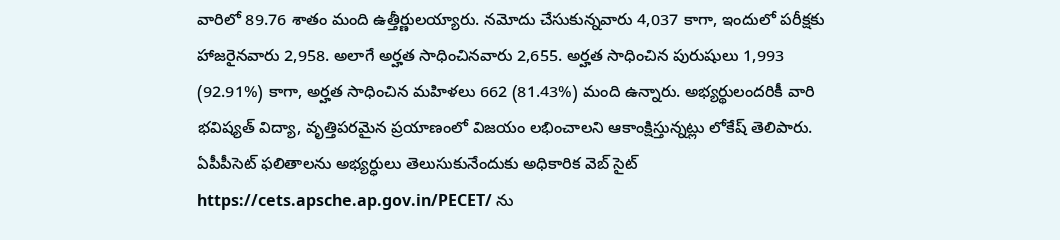వారిలో 89.76 శాతం మంది ఉత్తీర్ణులయ్యారు. నమోదు చేసుకున్నవారు 4,037 కాగా, ఇందులో పరీక్షకు హాజరైనవారు 2,958. అలాగే అర్హత సాధించినవారు 2,655. అర్హత సాధించిన పురుషులు 1,993 (92.91%) కాగా, అర్హత సాధించిన మహిళలు 662 (81.43%) మంది ఉన్నారు. అభ్యర్థులందరికీ వారి భవిష్యత్ విద్యా, వృత్తిపరమైన ప్రయాణంలో విజయం లభించాలని ఆకాంక్షిస్తున్నట్లు లోకేష్ తెలిపారు. ఏపీపీసెట్ ఫలితాలను అభ్యర్ధులు తెలుసుకునేందుకు అధికారిక వెబ్ సైట్ https://cets.apsche.ap.gov.in/PECET/ ను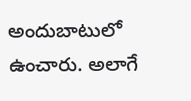అందుబాటులో ఉంచారు. అలాగే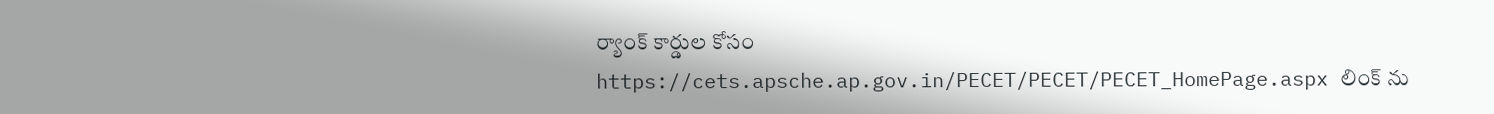ర్యాంక్ కార్డుల కోసం https://cets.apsche.ap.gov.in/PECET/PECET/PECET_HomePage.aspx లింక్ ను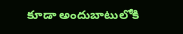కూడా అందుబాటులోకి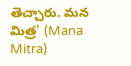తెచ్చారు. మన మిత్ర' (Mana Mitra)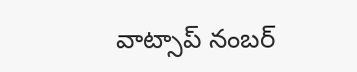వాట్సాప్ నంబర్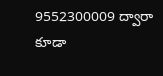9552300009 ద్వారా కూడా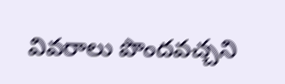వివరాలు పొందవచ్చని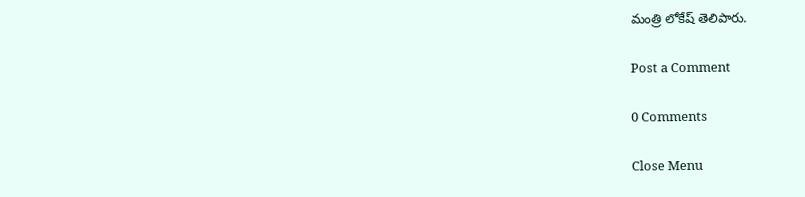మంత్రి లోకేష్ తెలిపారు.

Post a Comment

0 Comments

Close Menu